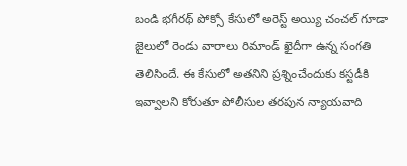బండి భగీరథ్ పోక్సో కేసులో అరెస్ట్ అయ్యి చంచల్ గూడా జైలులో రెండు వారాలు రిమాండ్ ఖైదీగా ఉన్న సంగతి తెలిసిందే. ఈ కేసులో అతనిని ప్రశ్నించేందుకు కస్టడీకి ఇవ్వాలని కోరుతూ పోలీసుల తరపున న్యాయవాది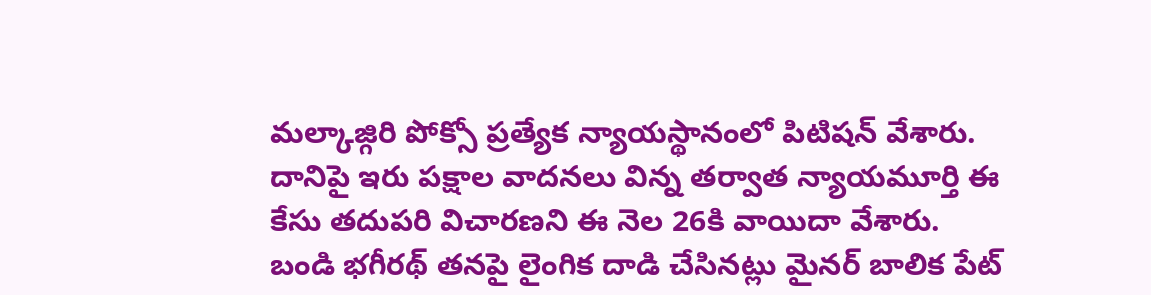మల్కాజ్గిరి పోక్సో ప్రత్యేక న్యాయస్థానంలో పిటిషన్ వేశారు. దానిపై ఇరు పక్షాల వాదనలు విన్న తర్వాత న్యాయమూర్తి ఈ కేసు తదుపరి విచారణని ఈ నెల 26కి వాయిదా వేశారు.
బండి భగీరథ్ తనపై లైంగిక దాడి చేసినట్లు మైనర్ బాలిక పేట్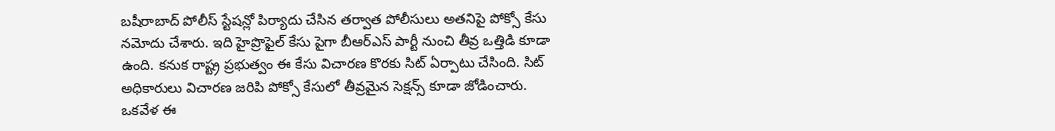బషీరాబాద్ పోలీస్ స్టేషన్లో పిర్యాదు చేసిన తర్వాత పోలీసులు అతనిపై పోక్సో కేసు నమోదు చేశారు. ఇది హైప్రొఫైల్ కేసు పైగా బీఆర్ఎస్ పార్టీ నుంచి తీవ్ర ఒత్తిడి కూడా ఉంది. కనుక రాష్ట్ర ప్రభుత్వం ఈ కేసు విచారణ కొరకు సిట్ ఏర్పాటు చేసింది. సిట్ అధికారులు విచారణ జరిపి పోక్సో కేసులో తీవ్రమైన సెక్షన్స్ కూడా జోడించారు.
ఒకవేళ ఈ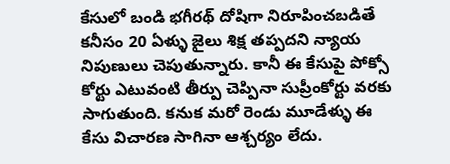కేసులో బండి భగీరథ్ దోషిగా నిరూపించబడితే కనీసం 20 ఏళ్ళు జైలు శిక్ష తప్పదని న్యాయ నిపుణులు చెపుతున్నారు. కానీ ఈ కేసుపై పోక్సో కోర్టు ఎటువంటి తీర్పు చెప్పినా సుప్రీంకోర్టు వరకు సాగుతుంది. కనుక మరో రెండు మూడేళ్ళు ఈ కేసు విచారణ సాగినా ఆశ్చర్యం లేదు.